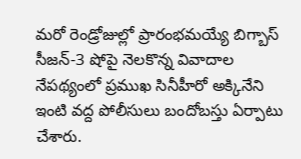మరో రెండ్రోజుల్లో ప్రారంభమయ్యే బిగ్బాస్ సీజన్-3 షోపై నెలకొన్న వివాదాల నేపథ్యంలో ప్రముఖ సినీహీరో అక్కినేని ఇంటి వద్ద పోలీసులు బందోబస్తు ఏర్పాటు చేశారు.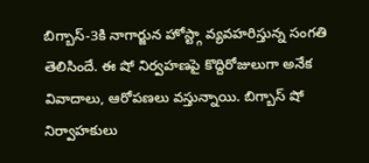బిగ్బాస్-3కి నాగార్జున హోస్ట్గా వ్యవహరిస్తున్న సంగతి తెలిసిందే. ఈ షో నిర్వహణపై కొద్దిరోజులుగా అనేక వివాదాలు, ఆరోపణలు వస్తున్నాయి. బిగ్బాస్ షో నిర్వాహకులు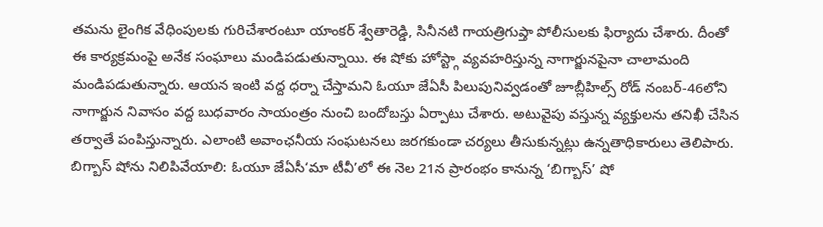తమను లైంగిక వేధింపులకు గురిచేశారంటూ యాంకర్ శ్వేతారెడ్డి, సినీనటి గాయత్రిగుప్తా పోలీసులకు ఫిర్యాదు చేశారు. దీంతో ఈ కార్యక్రమంపై అనేక సంఘాలు మండిపడుతున్నాయి. ఈ షోకు హోస్ట్గా వ్యవహరిస్తున్న నాగార్జునపైనా చాలామంది మండిపడుతున్నారు. ఆయన ఇంటి వద్ద ధర్నా చేస్తామని ఓయూ జేఏసీ పిలుపునివ్వడంతో జూబ్లీహిల్స్ రోడ్ నంబర్-46లోని నాగార్జున నివాసం వద్ద బుధవారం సాయంత్రం నుంచి బందోబస్తు ఏర్పాటు చేశారు. అటువైపు వస్తున్న వ్యక్తులను తనిఖీ చేసిన తర్వాతే పంపిస్తున్నారు. ఎలాంటి అవాంఛనీయ సంఘటనలు జరగకుండా చర్యలు తీసుకున్నట్లు ఉన్నతాధికారులు తెలిపారు. బిగ్బాస్ షోను నిలిపివేయాలి: ఓయూ జేఏసీ‘మా టీవీ’లో ఈ నెల 21న ప్రారంభం కానున్న ‘బిగ్బాస్’ షో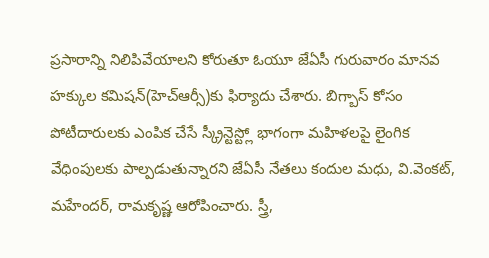ప్రసారాన్ని నిలిపివేయాలని కోరుతూ ఓయూ జేఏసీ గురువారం మానవ హక్కుల కమిషన్(హెచ్ఆర్సీ)కు ఫిర్యాదు చేశారు. బిగ్బాస్ కోసం పోటీదారులకు ఎంపిక చేసే స్క్రీన్టెస్ట్లో భాగంగా మహిళలపై లైంగిక వేధింపులకు పాల్పడుతున్నారని జేఏసీ నేతలు కందుల మధు, వి.వెంకట్, మహేందర్, రామకృష్ణ ఆరోపించారు. స్త్రీ,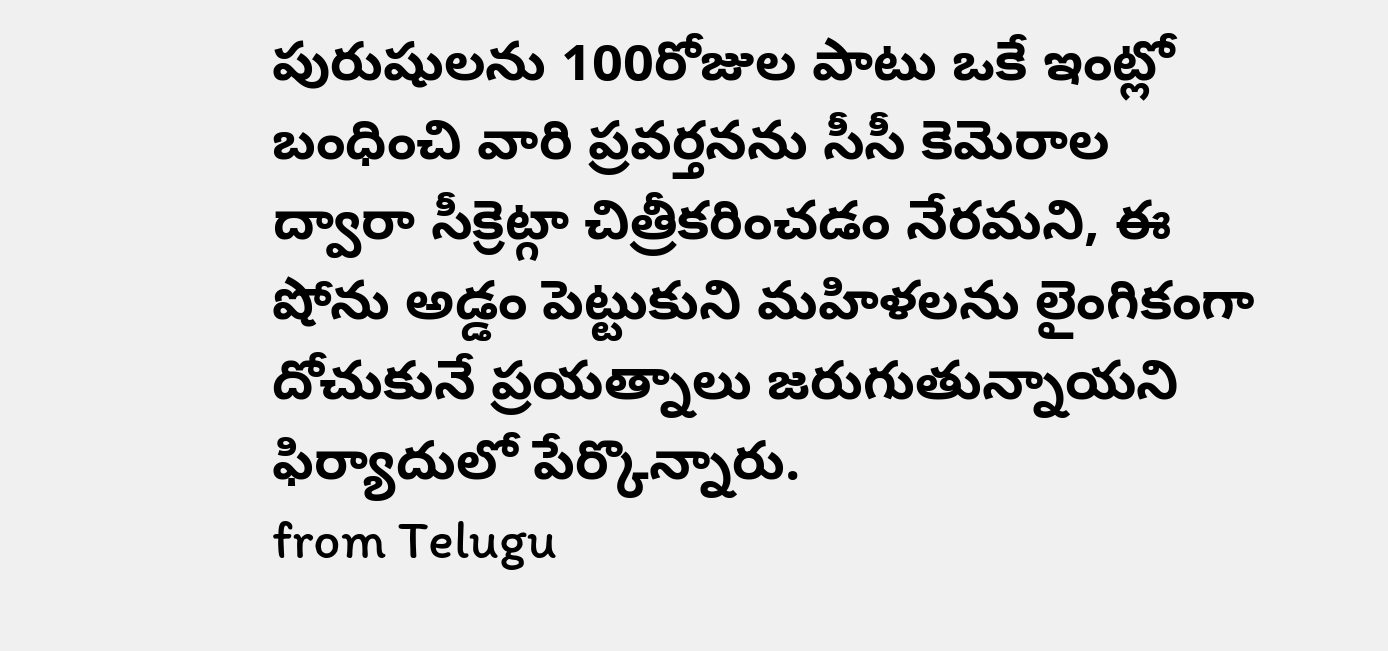పురుషులను 100రోజుల పాటు ఒకే ఇంట్లో బంధించి వారి ప్రవర్తనను సీసీ కెమెరాల ద్వారా సీక్రెట్గా చిత్రీకరించడం నేరమని, ఈ షోను అడ్డం పెట్టుకుని మహిళలను లైంగికంగా దోచుకునే ప్రయత్నాలు జరుగుతున్నాయని ఫిర్యాదులో పేర్కొన్నారు.
from Telugu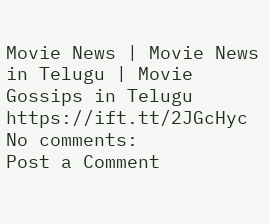Movie News | Movie News in Telugu | Movie Gossips in Telugu https://ift.tt/2JGcHyc
No comments:
Post a Comment